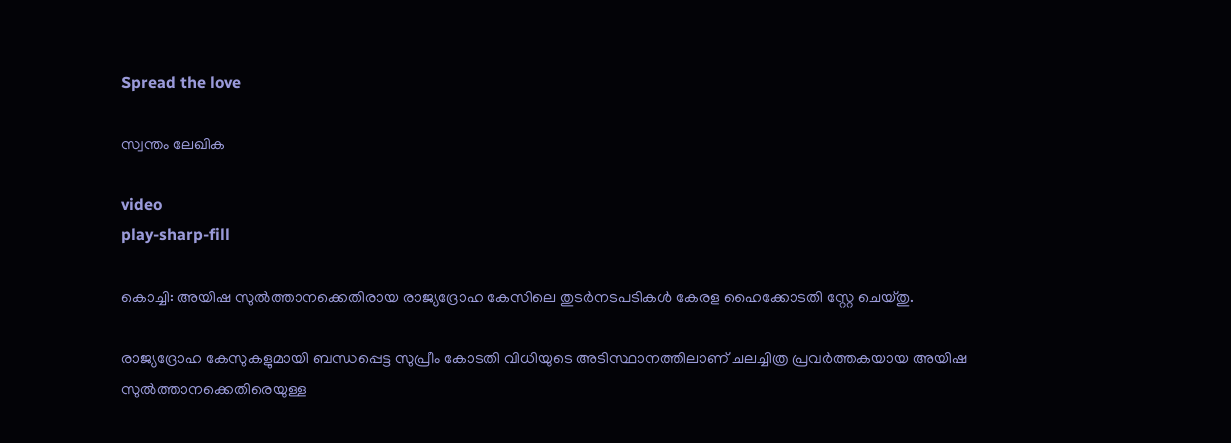Spread the love

സ്വന്തം ലേഖിക

video
play-sharp-fill

കൊച്ചി: അയിഷ സുല്‍ത്താനക്കെതിരായ രാജ്യദ്രോഹ കേസിലെ തുടര്‍നടപടികള്‍ കേരള ഹൈക്കോടതി സ്റ്റേ ചെയ്തു.

രാജ്യദ്രോഹ കേസുകളുമായി ബന്ധപ്പെട്ട സുപ്രീം കോടതി വിധിയുടെ അടിസ്ഥാനത്തിലാണ് ചലച്ചിത്ര പ്രവര്‍ത്തകയായ അയിഷ സുല്‍ത്താനക്കെതിരെയുള്ള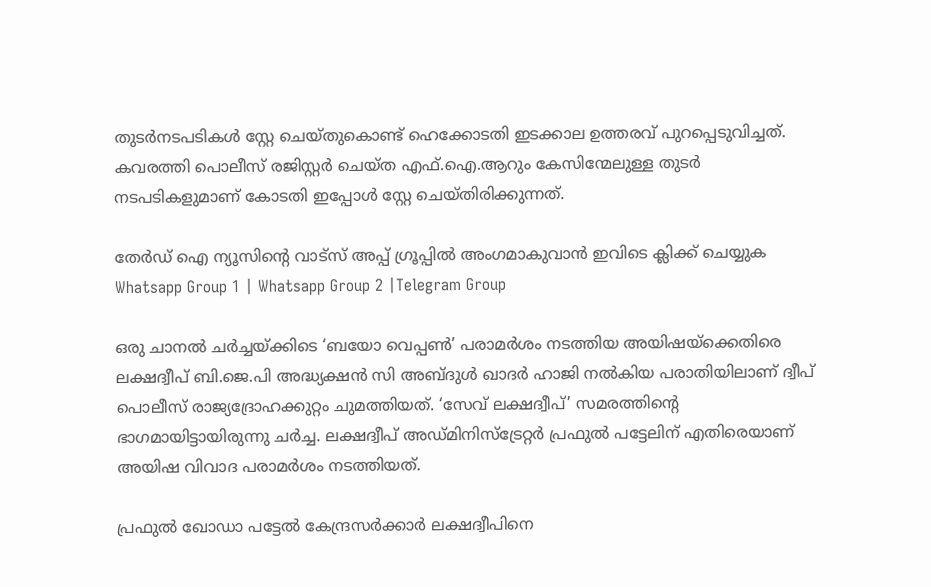തുടര്‍നടപടികള്‍ സ്റ്റേ ചെയ്‌തുകൊണ്ട് ഹെക്കോടതി ഇടക്കാല ഉത്തരവ് പുറപ്പെടുവിച്ചത്.
കവരത്തി പൊലീസ് രജിസ്റ്റര്‍ ചെയ്ത എഫ്.ഐ.ആറും കേസിന്മേലുള്ള തുടര്‍ നടപടികളുമാണ് കോടതി ഇപ്പോള്‍ സ്റ്റേ ചെയ്‌തിരിക്കുന്നത്.

തേർഡ് ഐ ന്യൂസിന്റെ വാട്സ് അപ്പ് ഗ്രൂപ്പിൽ അംഗമാകുവാൻ ഇവിടെ ക്ലിക്ക് ചെയ്യുക
Whatsapp Group 1 | Whatsapp Group 2 |Telegram Group

ഒരു ചാനല്‍ ചര്‍ച്ചയ്ക്കിടെ ‘ബയോ വെപ്പണ്‍’ പരാമര്‍ശം നടത്തിയ അയിഷയ്‌ക്കെതിരെ ലക്ഷദ്വീപ് ബി.ജെ.പി അദ്ധ്യക്ഷന്‍ സി അബ്ദുള്‍ ഖാദര്‍ ഹാജി നല്‍കിയ പരാതിയിലാണ് ദ്വീപ് പൊലീസ് രാജ്യദ്രോഹക്കുറ്റം ചുമത്തിയത്. ‘സേവ് ലക്ഷദ്വീപ്’ സമരത്തിന്റെ ഭാഗമായിട്ടായിരുന്നു ചര്‍ച്ച. ലക്ഷദ്വീപ് അഡ്മിനിസ്ട്രേറ്റര്‍ പ്രഫുല്‍ പട്ടേലിന് എതിരെയാണ് അയിഷ വിവാദ പരാമര്‍ശം നടത്തിയത്.

പ്രഫുല്‍ ഖോഡാ പട്ടേല്‍ കേന്ദ്രസര്‍ക്കാര്‍ ലക്ഷദ്വീപിനെ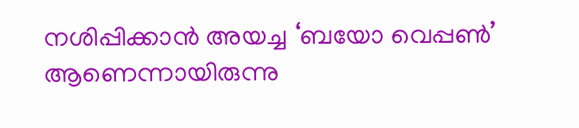നശിപ്പിക്കാന്‍ അയച്ച ‘ബയോ വെപ്പണ്‍’ ആണെന്നായിരുന്നു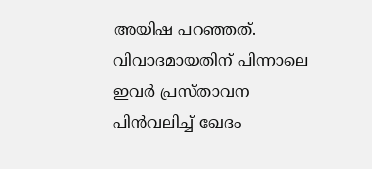അയിഷ പറഞ്ഞത്. വിവാദമായതിന് പിന്നാലെ ഇവര്‍ പ്രസ്താവന പിന്‍വലിച്ച്‌ ഖേദം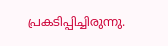പ്രകടിപ്പിച്ചിരുന്നു.